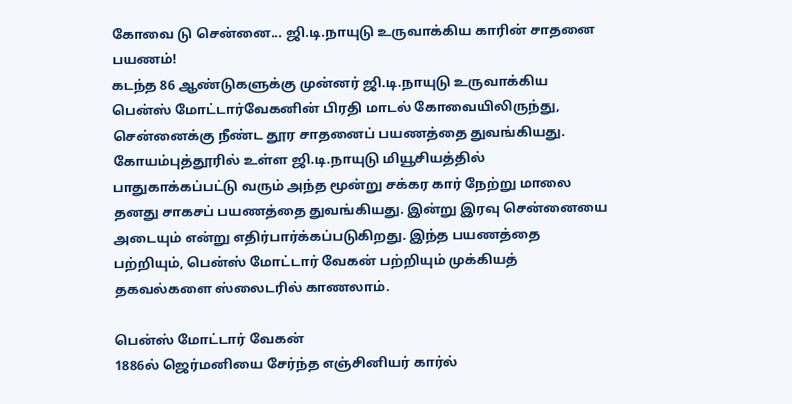கோவை டு சென்னை... ஜி.டி.நாயுடு உருவாக்கிய காரின் சாதனை பயணம்!
கடந்த 86 ஆண்டுகளுக்கு முன்னர் ஜி.டி.நாயுடு உருவாக்கிய பென்ஸ் மோட்டார்வேகனின் பிரதி மாடல் கோவையிலிருந்து, சென்னைக்கு நீண்ட தூர சாதனைப் பயணத்தை துவங்கியது.
கோயம்புத்தூரில் உள்ள ஜி.டி.நாயுடு மியூசியத்தில் பாதுகாக்கப்பட்டு வரும் அந்த மூன்று சக்கர கார் நேற்று மாலை தனது சாகசப் பயணத்தை துவங்கியது. இன்று இரவு சென்னையை அடையும் என்று எதிர்பார்க்கப்படுகிறது. இந்த பயணத்தை பற்றியும், பென்ஸ் மோட்டார் வேகன் பற்றியும் முக்கியத் தகவல்களை ஸ்லைடரில் காணலாம்.

பென்ஸ் மோட்டார் வேகன்
1886ல் ஜெர்மனியை சேர்ந்த எஞ்சினியர் கார்ல்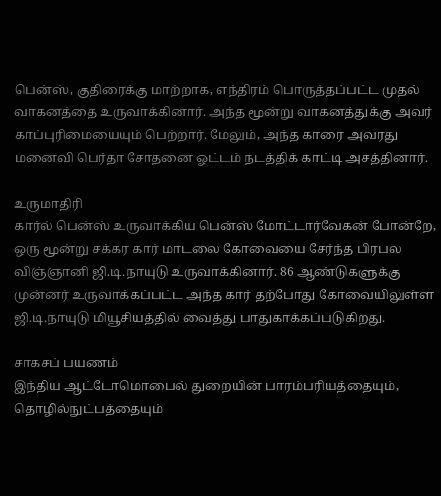பென்ஸ், குதிரைக்கு மாற்றாக, எந்திரம் பொருத்தப்பட்ட முதல் வாகனத்தை உருவாக்கினார். அந்த மூன்று வாகனத்துக்கு அவர் காப்புரிமையையும் பெற்றார். மேலும், அந்த காரை அவரது மனைவி பெர்தா சோதனை ஓட்டம் நடத்திக் காட்டி அசத்தினார்.

உருமாதிரி
கார்ல் பென்ஸ் உருவாக்கிய பென்ஸ் மோட்டார்வேகன் போன்றே, ஒரு மூன்று சக்கர கார் மாடலை கோவையை சேர்ந்த பிரபல விஞ்ஞானி ஜி.டி.நாயுடு உருவாக்கினார். 86 ஆண்டுகளுக்கு முன்னர் உருவாக்கப்பட்ட அந்த கார் தற்போது கோவையிலுள்ள ஜி.டி.நாயுடு மியூசியத்தில் வைத்து பாதுகாக்கப்படுகிறது.

சாகசப் பயணம்
இந்திய ஆட்டோமொபைல் துறையின் பாரம்பரியத்தையும், தொழில்நுட்பத்தையும்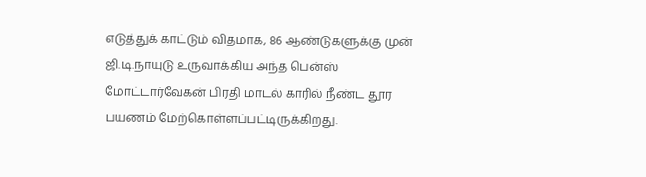எடுத்துக் காட்டும் விதமாக, 86 ஆண்டுகளுக்கு முன் ஜி.டி.நாயுடு உருவாக்கிய அந்த பென்ஸ் மோட்டார்வேகன் பிரதி மாடல் காரில் நீண்ட தூர பயணம் மேற்கொள்ளப்பட்டிருக்கிறது.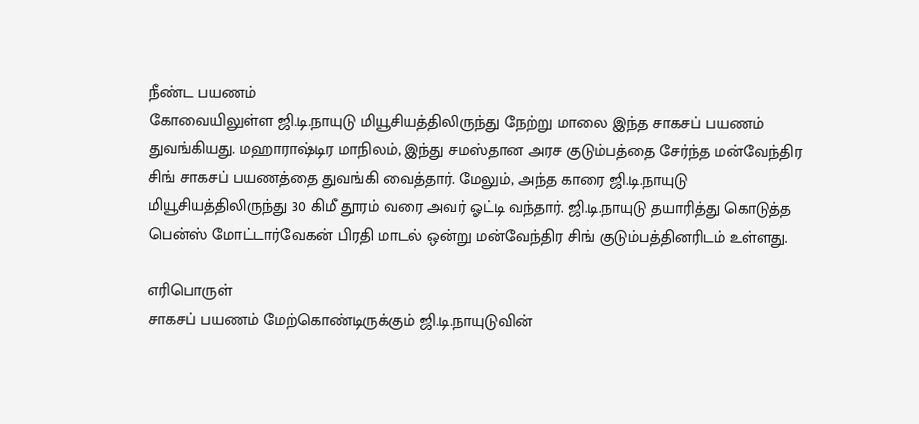நீண்ட பயணம்
கோவையிலுள்ள ஜி.டி.நாயுடு மியூசியத்திலிருந்து நேற்று மாலை இந்த சாகசப் பயணம் துவங்கியது. மஹாராஷ்டிர மாநிலம், இந்து சமஸ்தான அரச குடும்பத்தை சேர்ந்த மன்வேந்திர சிங் சாகசப் பயணத்தை துவங்கி வைத்தார். மேலும், அந்த காரை ஜி.டி.நாயுடு மியூசியத்திலிருந்து 30 கிமீ தூரம் வரை அவர் ஓட்டி வந்தார். ஜி.டி.நாயுடு தயாரித்து கொடுத்த பென்ஸ் மோட்டார்வேகன் பிரதி மாடல் ஒன்று மன்வேந்திர சிங் குடும்பத்தினரிடம் உள்ளது.

எரிபொருள்
சாகசப் பயணம் மேற்கொண்டிருக்கும் ஜி.டி.நாயுடுவின்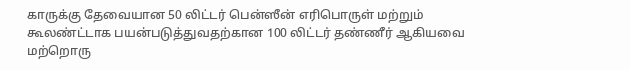காருக்கு தேவையான 50 லிட்டர் பென்ஸீன் எரிபொருள் மற்றும் கூலண்ட்டாக பயன்படுத்துவதற்கான 100 லிட்டர் தண்ணீர் ஆகியவை மற்றொரு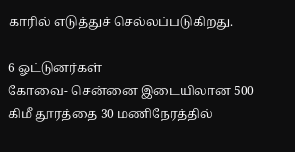காரில் எடுத்துச் செல்லப்படுகிறது.

6 ஓட்டுனர்கள்
கோவை- சென்னை இடையிலான 500 கிமீ தூரத்தை 30 மணிநேரத்தில்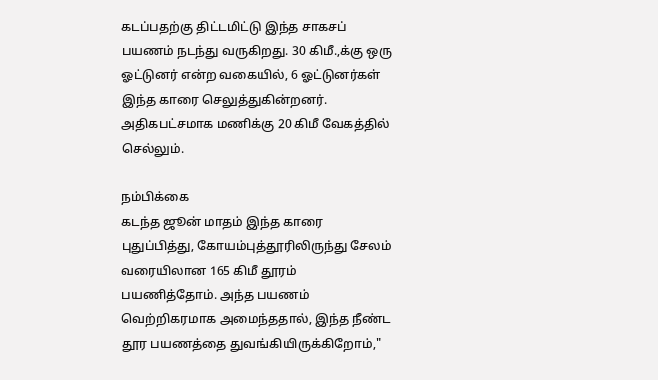கடப்பதற்கு திட்டமிட்டு இந்த சாகசப் பயணம் நடந்து வருகிறது. 30 கிமீ.,க்கு ஒரு ஓட்டுனர் என்ற வகையில், 6 ஓட்டுனர்கள் இந்த காரை செலுத்துகின்றனர். அதிகபட்சமாக மணிக்கு 20 கிமீ வேகத்தில் செல்லும்.

நம்பிக்கை
கடந்த ஜூன் மாதம் இந்த காரை புதுப்பித்து, கோயம்புத்தூரிலிருந்து சேலம் வரையிலான 165 கிமீ தூரம் பயணித்தோம். அந்த பயணம் வெற்றிகரமாக அமைந்ததால், இந்த நீண்ட தூர பயணத்தை துவங்கியிருக்கிறோம்,"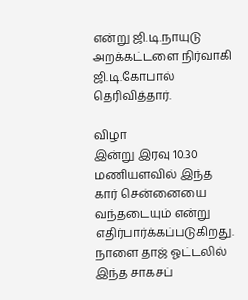என்று ஜி.டி.நாயுடு அறக்கட்டளை நிர்வாகி ஜி.டி.கோபால் தெரிவித்தார்.

விழா
இன்று இரவு 10.30 மணியளவில் இந்த கார் சென்னையை வந்தடையும் என்று எதிர்பார்க்கப்படுகிறது. நாளை தாஜ் ஓட்டலில் இந்த சாகசப்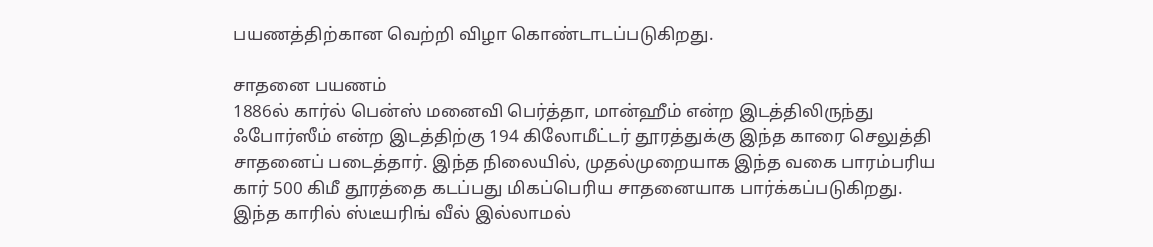பயணத்திற்கான வெற்றி விழா கொண்டாடப்படுகிறது.

சாதனை பயணம்
1886ல் கார்ல் பென்ஸ் மனைவி பெர்த்தா, மான்ஹீம் என்ற இடத்திலிருந்து ஃபோர்ஸீம் என்ற இடத்திற்கு 194 கிலோமீட்டர் தூரத்துக்கு இந்த காரை செலுத்தி சாதனைப் படைத்தார். இந்த நிலையில், முதல்முறையாக இந்த வகை பாரம்பரிய கார் 500 கிமீ தூரத்தை கடப்பது மிகப்பெரிய சாதனையாக பார்க்கப்படுகிறது. இந்த காரில் ஸ்டீயரிங் வீல் இல்லாமல்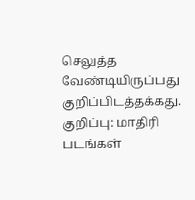செலுத்த வேண்டியிருப்பது குறிப்பிடத்தக்கது.
குறிப்பு: மாதிரி படங்கள்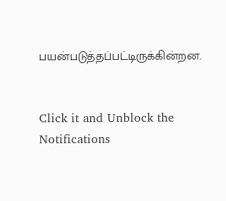பயன்படுத்தப்பட்டிருக்கின்றன.


Click it and Unblock the Notifications